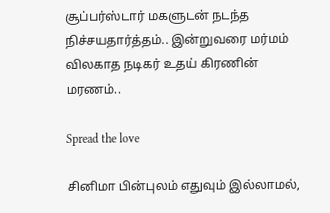சூப்பர்ஸ்டார் மகளுடன் நடந்த நிச்சயதார்த்தம்.. இன்றுவரை மர்மம் விலகாத நடிகர் உதய் கிரணின் மரணம்..

Spread the love

சினிமா பின்புலம் எதுவும் இல்லாமல்,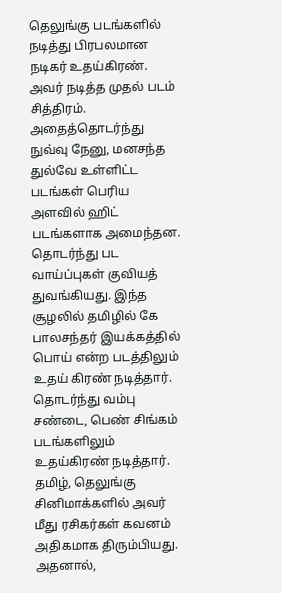தெலுங்கு படங்களில் நடித்து பிரபலமான நடிகர் உதய்கிரண். அவர் நடித்த முதல் படம் சித்திரம். அதைத்தொடர்ந்து நுவ்வு நேனு, மனசந்த துல்வே உள்ளிட்ட படங்கள் பெரிய அளவில் ஹிட் படங்களாக அமைந்தன. தொடர்ந்து பட வாய்ப்புகள் குவியத் துவங்கியது. இந்த சூழலில் தமிழில் கே பாலசந்தர் இயக்கத்தில் பொய் என்ற படத்திலும் உதய் கிரண் நடித்தார். தொடர்ந்து வம்பு சண்டை, பெண் சிங்கம் படங்களிலும் உதய்கிரண் நடித்தார். தமிழ், தெலுங்கு சினிமாக்களில் அவர் மீது ரசிகர்கள் கவனம் அதிகமாக திரும்பியது. அதனால்,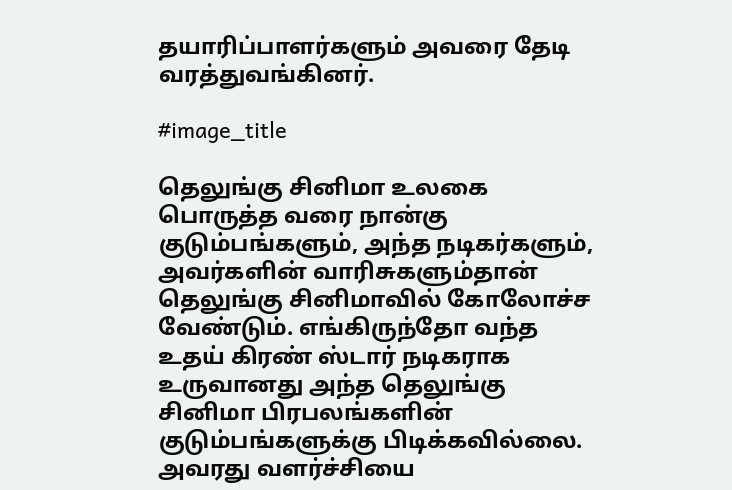தயாரிப்பாளர்களும் அவரை தேடி வரத்துவங்கினர்.

#image_title

தெலுங்கு சினிமா உலகை பொருத்த வரை நான்கு குடும்பங்களும், அந்த நடிகர்களும், அவர்களின் வாரிசுகளும்தான் தெலுங்கு சினிமாவில் கோலோச்ச வேண்டும். எங்கிருந்தோ வந்த உதய் கிரண் ஸ்டார் நடிகராக உருவானது அந்த தெலுங்கு சினிமா பிரபலங்களின் குடும்பங்களுக்கு பிடிக்கவில்லை. அவரது வளர்ச்சியை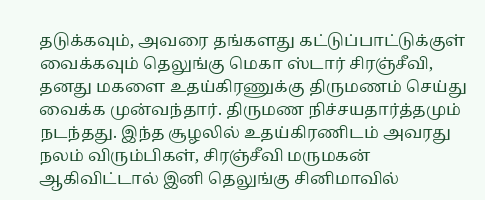தடுக்கவும், அவரை தங்களது கட்டுப்பாட்டுக்குள் வைக்கவும் தெலுங்கு மெகா ஸ்டார் சிரஞ்சீவி, தனது மகளை உதய்கிரணுக்கு திருமணம் செய்து வைக்க முன்வந்தார். திருமண நிச்சயதார்த்தமும் நடந்தது. இந்த சூழலில் உதய்கிரணிடம் அவரது நலம் விரும்பிகள், சிரஞ்சீவி மருமகன் ஆகிவிட்டால் இனி தெலுங்கு சினிமாவில்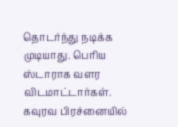தொடர்ந்து நடிக்க முடியாது. பெரிய ஸ்டாராக வளர விடமாட்டார்கள். கவுரவ பிரச்னையில்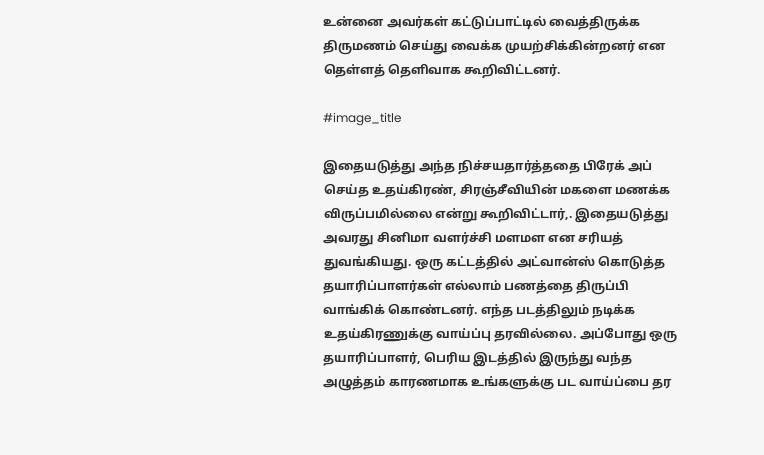உன்னை அவர்கள் கட்டுப்பாட்டில் வைத்திருக்க திருமணம் செய்து வைக்க முயற்சிக்கின்றனர் என தெள்ளத் தெளிவாக கூறிவிட்டனர்.

#image_title

இதையடுத்து அந்த நிச்சயதார்த்ததை பிரேக் அப் செய்த உதய்கிரண், சிரஞ்சீவியின் மகளை மணக்க விருப்பமில்லை என்று கூறிவிட்டார்,. இதையடுத்து அவரது சினிமா வளர்ச்சி மளமள என சரியத் துவங்கியது. ஒரு கட்டத்தில் அட்வான்ஸ் கொடுத்த தயாரிப்பாளர்கள் எல்லாம் பணத்தை திருப்பி வாங்கிக் கொண்டனர். எந்த படத்திலும் நடிக்க உதய்கிரணுக்கு வாய்ப்பு தரவில்லை. அப்போது ஒரு தயாரிப்பாளர், பெரிய இடத்தில் இருந்து வந்த அழுத்தம் காரணமாக உங்களுக்கு பட வாய்ப்பை தர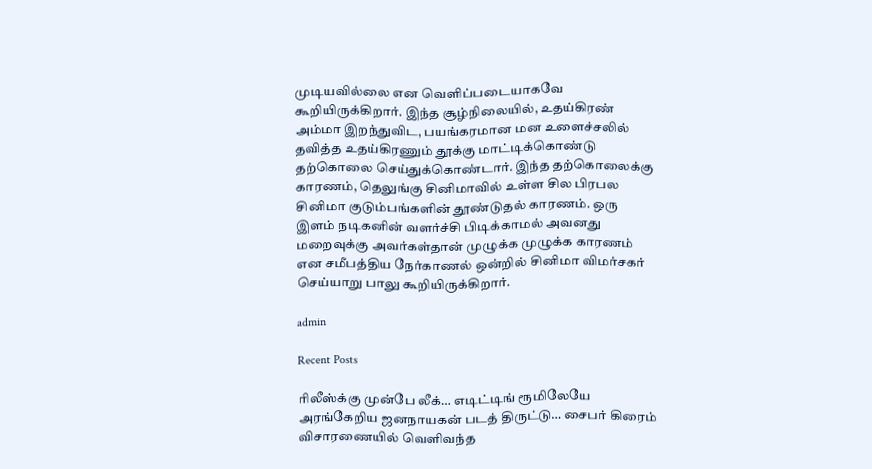முடியவில்லை என வெளிப்படையாகவே கூறியிருக்கிறார். இந்த சூழ்நிலையில், உதய்கிரண் அம்மா இறந்துவிட, பயங்கரமான மன உளைச்சலில் தவித்த உதய்கிரணும் தூக்கு மாட்டிக்கொண்டு தற்கொலை செய்துக்கொண்டார். இந்த தற்கொலைக்கு காரணம், தெலுங்கு சினிமாவில் உள்ள சில பிரபல சினிமா குடும்பங்களின் தூண்டுதல் காரணம். ஒரு இளம் நடிகனின் வளர்ச்சி பிடிக்காமல் அவனது மறைவுக்கு அவர்கள்தான் முழுக்க முழுக்க காரணம் என சமீபத்திய நேர்காணல் ஒன்றில் சினிமா விமர்சகர் செய்யாறு பாலு கூறியிருக்கிறார்.

admin

Recent Posts

ரிலீஸ்க்கு முன்பே லீக்… எடிட்டிங் ரூமிலேயே அரங்கேறிய ஜனநாயகன் படத் திருட்டு… சைபர் கிரைம் விசாரணையில் வெளிவந்த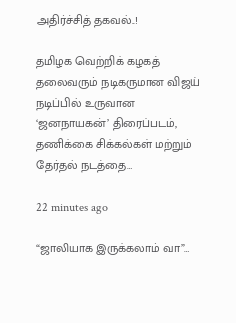அதிர்ச்சித் தகவல்..!

தமிழக வெற்றிக் கழகத் தலைவரும் நடிகருமான விஜய் நடிப்பில் உருவான ‘ஜனநாயகன்’ திரைப்படம், தணிக்கை சிக்கல்கள் மற்றும் தேர்தல் நடத்தை…

22 minutes ago

“ஜாலியாக இருக்கலாம் வா”…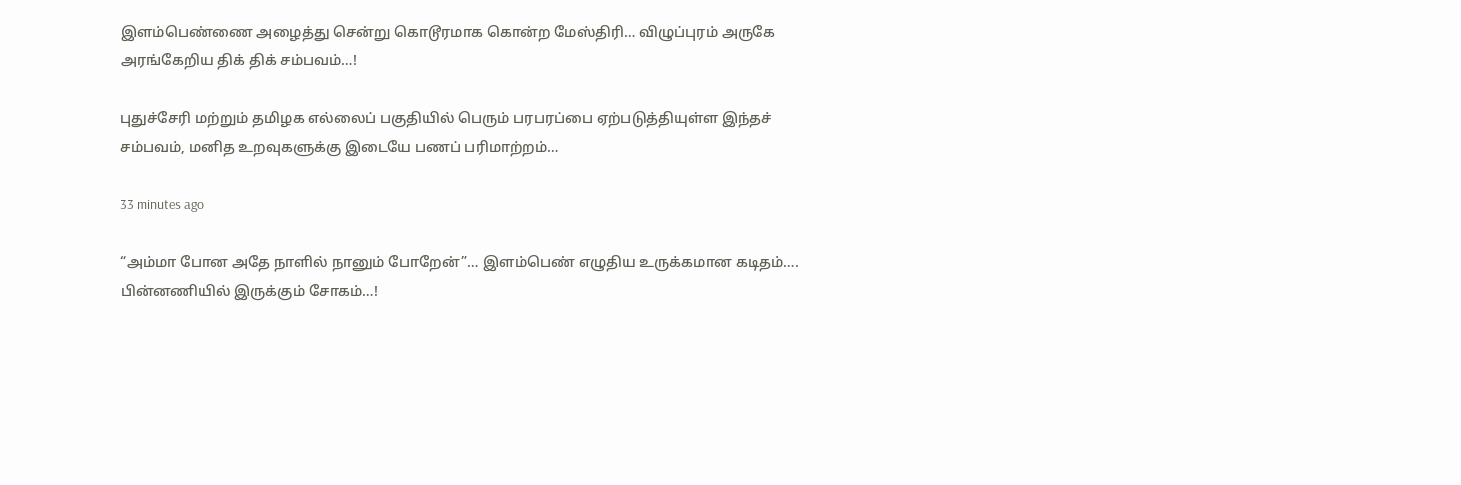இளம்பெண்ணை அழைத்து சென்று கொடூரமாக கொன்ற மேஸ்திரி… விழுப்புரம் அருகே அரங்கேறிய திக் திக் சம்பவம்…!

புதுச்சேரி மற்றும் தமிழக எல்லைப் பகுதியில் பெரும் பரபரப்பை ஏற்படுத்தியுள்ள இந்தச் சம்பவம், மனித உறவுகளுக்கு இடையே பணப் பரிமாற்றம்…

33 minutes ago

“அம்மா போன அதே நாளில் நானும் போறேன்”… இளம்பெண் எழுதிய உருக்கமான கடிதம்…. பின்னணியில் இருக்கும் சோகம்…!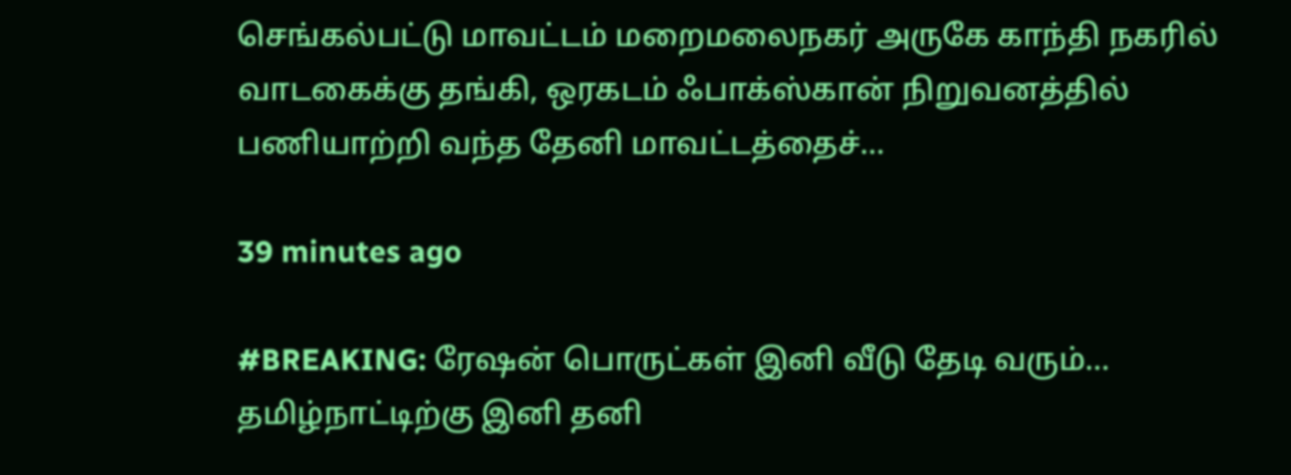செங்கல்பட்டு மாவட்டம் மறைமலைநகர் அருகே காந்தி நகரில் வாடகைக்கு தங்கி, ஒரகடம் ஃபாக்ஸ்கான் நிறுவனத்தில் பணியாற்றி வந்த தேனி மாவட்டத்தைச்…

39 minutes ago

#BREAKING: ரேஷன் பொருட்கள் இனி வீடு தேடி வரும்… தமிழ்நாட்டிற்கு இனி தனி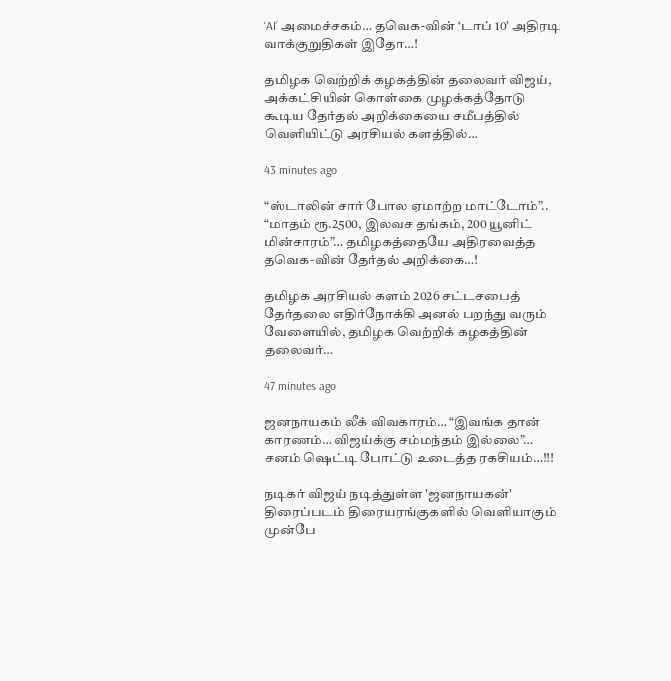‘AI’ அமைச்சகம்… தவெக-வின் ‘டாப் 10’ அதிரடி வாக்குறுதிகள் இதோ…!

தமிழக வெற்றிக் கழகத்தின் தலைவர் விஜய், அக்கட்சியின் கொள்கை முழக்கத்தோடு கூடிய தேர்தல் அறிக்கையை சமீபத்தில் வெளியிட்டு அரசியல் களத்தில்…

43 minutes ago

“ஸ்டாலின் சார் போல ஏமாற்ற மாட்டோம்”.. “மாதம் ரூ.2500, இலவச தங்கம், 200 யூனிட் மின்சாரம்”… தமிழகத்தையே அதிரவைத்த தவெக-வின் தேர்தல் அறிக்கை…!

தமிழக அரசியல் களம் 2026 சட்டசபைத் தேர்தலை எதிர்நோக்கி அனல் பறந்து வரும் வேளையில், தமிழக வெற்றிக் கழகத்தின் தலைவர்…

47 minutes ago

ஜனநாயகம் லீக் விவகாரம்… “இவங்க தான் காரணம்… விஜய்க்கு சம்மந்தம் இல்லை”… சனம் ஷெட்டி போட்டு உடைத்த ரகசியம்…!!!

நடிகர் விஜய் நடித்துள்ள 'ஜனநாயகன்' திரைப்படம் திரையரங்குகளில் வெளியாகும் முன்பே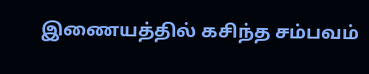இணையத்தில் கசிந்த சம்பவம்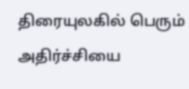திரையுலகில் பெரும் அதிர்ச்சியை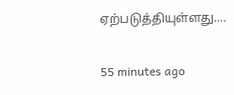ஏற்படுத்தியுள்ளது.…

55 minutes ago